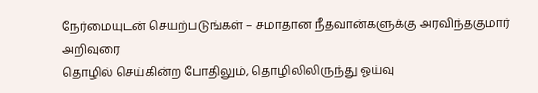நேர்மையுடன் செயற்படுங்கள் – சமாதான நீதவான்களுக்கு அரவிந்தகுமார் அறிவுரை
தொழில் செய்கின்ற போதிலும், தொழிலிலிருந்து ஓய்வு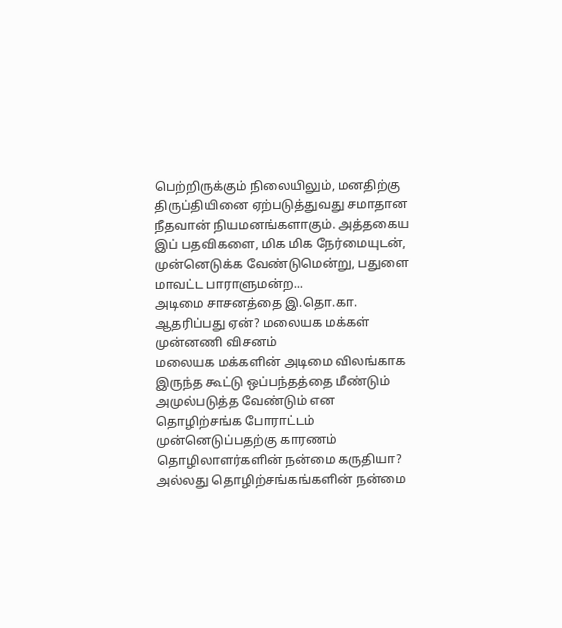பெற்றிருக்கும் நிலையிலும், மனதிற்கு திருப்தியினை ஏற்படுத்துவது சமாதான நீதவான் நியமனங்களாகும். அத்தகைய இப் பதவிகளை, மிக மிக நேர்மையுடன், முன்னெடுக்க வேண்டுமென்று, பதுளை மாவட்ட பாராளுமன்ற...
அடிமை சாசனத்தை இ.தொ.கா. ஆதரிப்பது ஏன்? மலையக மக்கள் முன்னணி விசனம்
மலையக மக்களின் அடிமை விலங்காக இருந்த கூட்டு ஒப்பந்தத்தை மீண்டும் அமுல்படுத்த வேண்டும் என தொழிற்சங்க போராட்டம் முன்னெடுப்பதற்கு காரணம் தொழிலாளர்களின் நன்மை கருதியா? அல்லது தொழிற்சங்கங்களின் நன்மை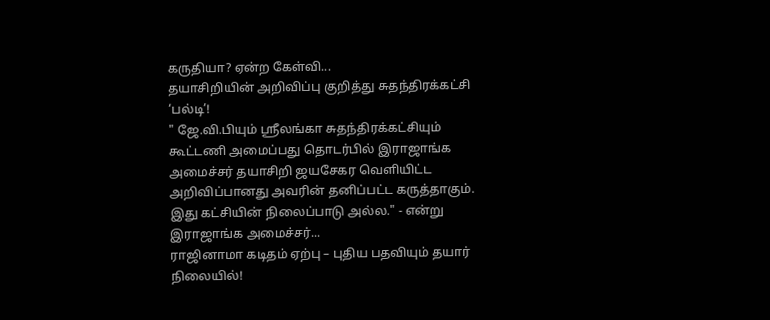கருதியா? ஏன்ற கேள்வி...
தயாசிறியின் அறிவிப்பு குறித்து சுதந்திரக்கட்சி ‘பல்டி’!
" ஜே.வி.பியும் ஶ்ரீலங்கா சுதந்திரக்கட்சியும் கூட்டணி அமைப்பது தொடர்பில் இராஜாங்க அமைச்சர் தயாசிறி ஜயசேகர வெளியிட்ட அறிவிப்பானது அவரின் தனிப்பட்ட கருத்தாகும். இது கட்சியின் நிலைப்பாடு அல்ல." - என்று இராஜாங்க அமைச்சர்...
ராஜினாமா கடிதம் ஏற்பு – புதிய பதவியும் தயார் நிலையில்!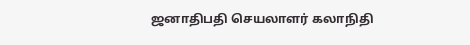ஜனாதிபதி செயலாளர் கலாநிதி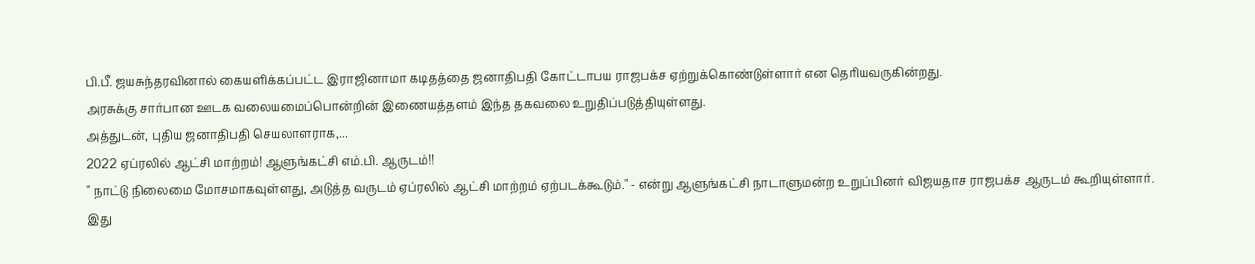பி.பீ. ஜயசுந்தரவினால் கையளிக்கப்பட்ட இராஜினாமா கடிதத்தை ஜனாதிபதி கோட்டாபய ராஜபக்ச ஏற்றுக்கொண்டுள்ளார் என தெரியவருகின்றது.
அரசுக்கு சார்பான ஊடக வலையமைப்பொன்றின் இணையத்தளம் இந்த தகவலை உறுதிப்படுத்தியுள்ளது.
அத்துடன், புதிய ஜனாதிபதி செயலாளராக,...
2022 ஏப்ரலில் ஆட்சி மாற்றம்! ஆளுங்கட்சி எம்.பி. ஆருடம்!!
" நாட்டு நிலைமை மோசமாகவுள்ளது, அடுத்த வருடம் ஏப்ரலில் ஆட்சி மாற்றம் ஏற்படக்கூடும்." - என்று ஆளுங்கட்சி நாடாளுமன்ற உறுப்பினர் விஜயதாச ராஜபக்ச ஆருடம் கூறியுள்ளார்.
இது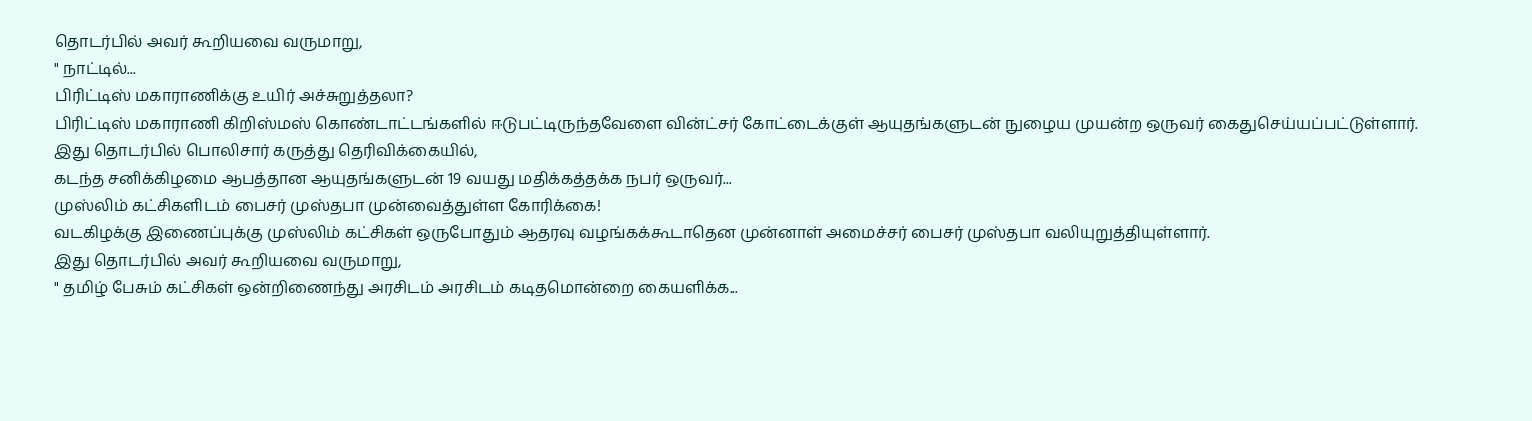தொடர்பில் அவர் கூறியவை வருமாறு,
" நாட்டில்...
பிரிட்டிஸ் மகாராணிக்கு உயிர் அச்சுறுத்தலா?
பிரிட்டிஸ் மகாராணி கிறிஸ்மஸ் கொண்டாட்டங்களில் ஈடுபட்டிருந்தவேளை வின்ட்சர் கோட்டைக்குள் ஆயுதங்களுடன் நுழைய முயன்ற ஒருவர் கைதுசெய்யப்பட்டுள்ளார்.
இது தொடர்பில் பொலிசார் கருத்து தெரிவிக்கையில்,
கடந்த சனிக்கிழமை ஆபத்தான ஆயுதங்களுடன் 19 வயது மதிக்கத்தக்க நபர் ஒருவர்...
முஸ்லிம் கட்சிகளிடம் பைசர் முஸ்தபா முன்வைத்துள்ள கோரிக்கை!
வடகிழக்கு இணைப்புக்கு முஸ்லிம் கட்சிகள் ஒருபோதும் ஆதரவு வழங்கக்கூடாதென முன்னாள் அமைச்சர் பைசர் முஸ்தபா வலியுறுத்தியுள்ளார்.
இது தொடர்பில் அவர் கூறியவை வருமாறு,
" தமிழ் பேசும் கட்சிகள் ஒன்றிணைந்து அரசிடம் அரசிடம் கடிதமொன்றை கையளிக்க...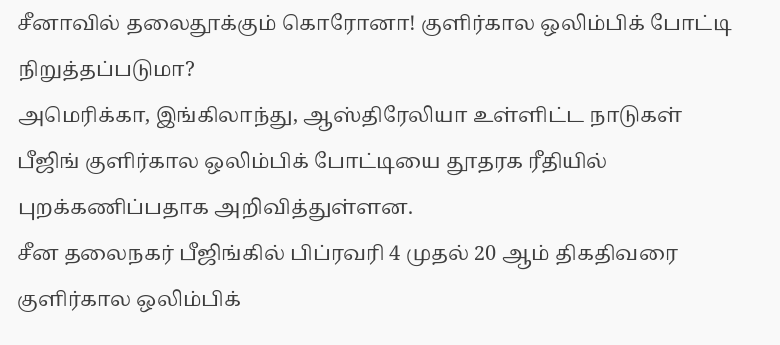சீனாவில் தலைதூக்கும் கொரோனா! குளிர்கால ஒலிம்பிக் போட்டி நிறுத்தப்படுமா?
அமெரிக்கா, இங்கிலாந்து, ஆஸ்திரேலியா உள்ளிட்ட நாடுகள் பீஜிங் குளிர்கால ஒலிம்பிக் போட்டியை தூதரக ரீதியில் புறக்கணிப்பதாக அறிவித்துள்ளன.
சீன தலைநகர் பீஜிங்கில் பிப்ரவரி 4 முதல் 20 ஆம் திகதிவரை குளிர்கால ஒலிம்பிக்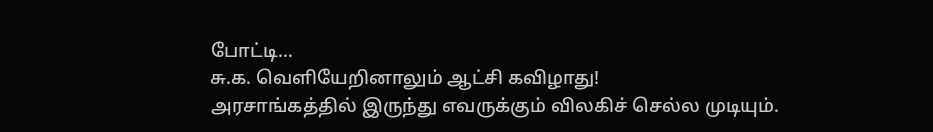போட்டி...
சு.க. வெளியேறினாலும் ஆட்சி கவிழாது!
அரசாங்கத்தில் இருந்து எவருக்கும் விலகிச் செல்ல முடியும்.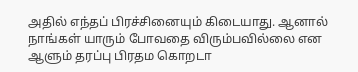அதில் எந்தப் பிரச்சினையும் கிடையாது. ஆனால் நாங்கள் யாரும் போவதை விரும்பவில்லை என ஆளும் தரப்பு பிரதம கொறடா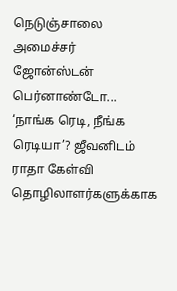நெடுஞ்சாலை அமைச்சர் ஜோன்ஸ்டன் பெர்னாண்டோ...
‘நாங்க ரெடி, நீங்க ரெடியா’? ஜீவனிடம் ராதா கேள்வி
தொழிலாளர்களுக்காக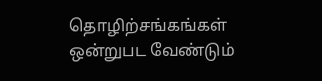தொழிற்சங்கங்கள் ஒன்றுபட வேண்டும்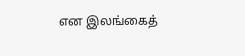என இலங்கைத்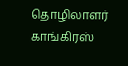தொழிலாளர் காங்கிரஸ்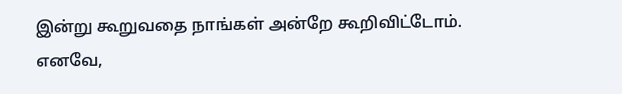இன்று கூறுவதை நாங்கள் அன்றே கூறிவிட்டோம். எனவே,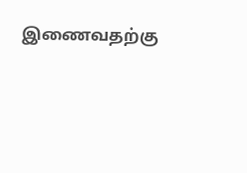இணைவதற்கு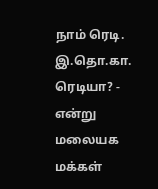நாம் ரெடி. இ.தொ.கா. ரெடியா? - என்று மலையக மக்கள்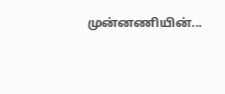முன்னணியின்...